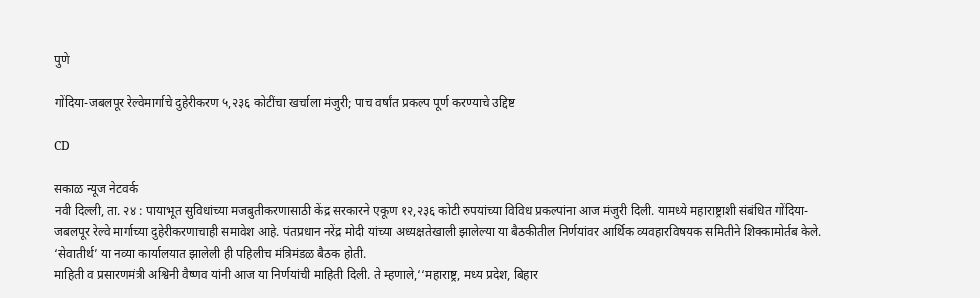पुणे

गोंदिया-जबलपूर रेल्वेमार्गाचे दुहेरीकरण ५,२३६ कोटींचा खर्चाला मंजुरी; पाच वर्षांत प्रकल्प पूर्ण करण्याचे उद्दिष्ट

CD

सकाळ न्यूज नेटवर्क
नवी दिल्ली, ता. २४ : पायाभूत सुविधांच्या मजबुतीकरणासाठी केंद्र सरकारने एकूण १२,२३६ कोटी रुपयांच्या विविध प्रकल्पांना आज मंजुरी दिली. यामध्ये महाराष्ट्राशी संबंधित गोंदिया-जबलपूर रेल्वे मार्गाच्या दुहेरीकरणाचाही समावेश आहे. पंतप्रधान नरेंद्र मोदी यांच्या अध्यक्षतेखाली झालेल्या या बैठकीतील निर्णयांवर आर्थिक व्यवहारविषयक समितीने शिक्कामोर्तब केले. ‘सेवातीर्थ’ या नव्या कार्यालयात झालेली ही पहिलीच मंत्रिमंडळ बैठक होती.
माहिती व प्रसारणमंत्री अश्विनी वैष्णव यांनी आज या निर्णयांची माहिती दिली. ते म्हणाले,‘‘महाराष्ट्र, मध्य प्रदेश, बिहार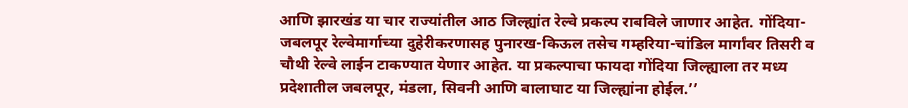आणि झारखंड या चार राज्यांतील आठ जिल्ह्यांत रेल्वे प्रकल्प राबविले जाणार आहेत. गोंदिया-जबलपूर रेल्वेमार्गाच्या दुहेरीकरणासह पुनारख-किऊल तसेच गम्हरिया-चांडिल मार्गांवर तिसरी व चौथी रेल्वे लाईन टाकण्यात येणार आहेत. या प्रकल्पाचा फायदा गोंदिया जिल्ह्याला तर मध्य प्रदेशातील जबलपूर, मंडला, सिवनी आणि बालाघाट या जिल्ह्यांना होईल.’’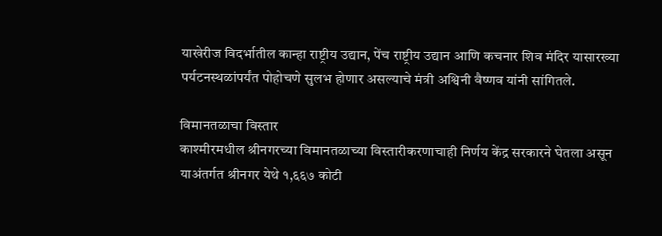याखेरीज विदर्भातील कान्हा राष्ट्रीय उद्यान, पेंच राष्ट्रीय उद्यान आणि कचनार शिव मंदिर यासारख्या पर्यटनस्थळांपर्यंत पोहोचणे सुलभ होणार असल्याचे मंत्री अश्विनी वैष्णव यांनी सांगितले.

विमानतळाचा विस्तार
काश्मीरमधील श्रीनगरच्या विमानतळाच्या विस्तारीकरणाचाही निर्णय केंद्र सरकारने घेतला असून याअंतर्गत श्रीनगर येथे १,६६७ कोटी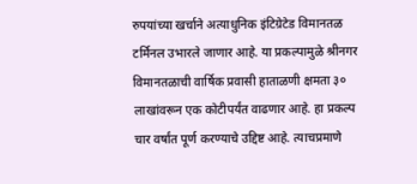रुपयांच्या खर्चाने अत्याधुनिक इंटिग्रेटेड विमानतळ टर्मिनल उभारले जाणार आहे. या प्रकल्पामुळे श्रीनगर विमानतळाची वार्षिक प्रवासी हाताळणी क्षमता ३० लाखांवरून एक कोटीपर्यंत वाढणार आहे. हा प्रकल्प चार वर्षांत पूर्ण करण्याचे उद्दिष्ट आहे. त्याचप्रमाणे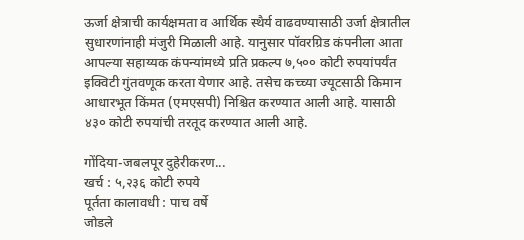ऊर्जा क्षेत्राची कार्यक्षमता व आर्थिक स्थैर्य वाढवण्यासाठी उर्जा क्षेत्रातील सुधारणांनाही मंजुरी मिळाली आहे. यानुसार पॉवरग्रिड कंपनीला आता आपल्या सहाय्यक कंपन्यांमध्ये प्रति प्रकल्प ७,५०० कोटी रुपयांपर्यंत इक्विटी गुंतवणूक करता येणार आहे. तसेच कच्च्या ज्यूटसाठी किमान आधारभूत किंमत (एमएसपी) निश्चित करण्यात आली आहे. यासाठी ४३० कोटी रुपयांची तरतूद करण्यात आली आहे.

गोंदिया-जबलपूर दुहेरीकरण...
खर्च : ५,२३६ कोटी रुपये
पूर्तता कालावधी : पाच वर्षे
जोडले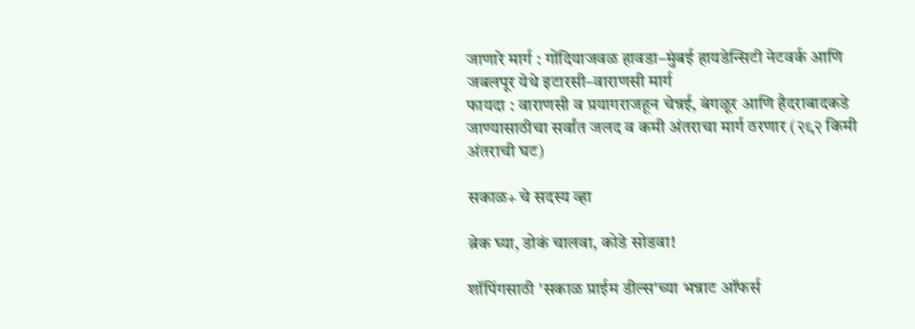जाणारे मार्ग : गोंदियाजवळ हावडा–मुंबई हायडेन्सिटी नेटवर्क आणि जबलपूर येथे इटारसी–वाराणसी मार्ग
फायदा : वाराणसी व प्रयागराजहून चेन्नई, बंगळूर आणि हैदराबादकडे जाण्यासाठीचा सर्वांत जलद व कमी अंतराचा मार्ग ठरणार (२९२ किमी अंतराची घट)

सकाळ+ चे सदस्य व्हा

ब्रेक घ्या, डोकं चालवा, कोडे सोडवा!

शॉपिंगसाठी 'सकाळ प्राईम डील्स'च्या भन्नाट ऑफर्स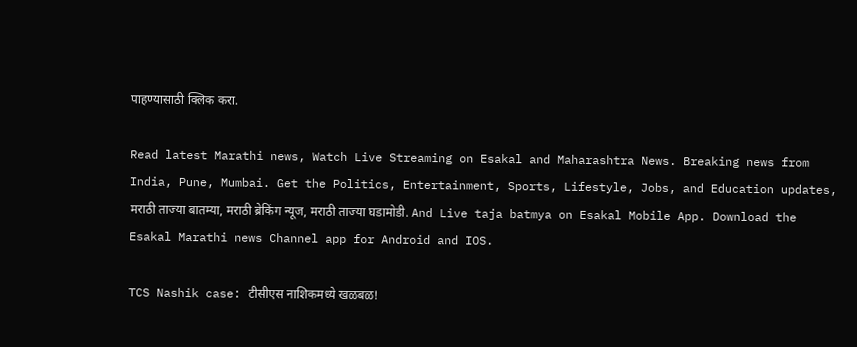पाहण्यासाठी क्लिक करा.

Read latest Marathi news, Watch Live Streaming on Esakal and Maharashtra News. Breaking news from India, Pune, Mumbai. Get the Politics, Entertainment, Sports, Lifestyle, Jobs, and Education updates, मराठी ताज्या बातम्या, मराठी ब्रेकिंग न्यूज, मराठी ताज्या घडामोडी. And Live taja batmya on Esakal Mobile App. Download the Esakal Marathi news Channel app for Android and IOS.

TCS Nashik case: टीसीएस नाशिकमध्ये खळबळ!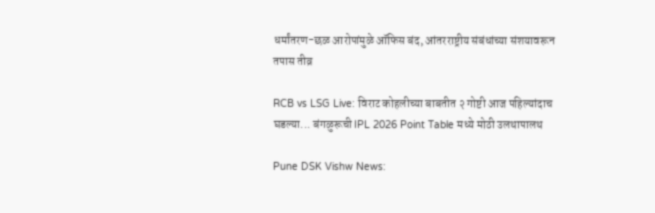धर्मांतरण-छळ आरोपांमुळे ऑफिस बंद, आंतरराष्ट्रीय संबंधांच्या संशयावरून तपास तीव्र

RCB vs LSG Live: विराट कोहलीच्या बाबतीत २ गोष्टी आज पहिल्यांदाच घडल्या... बंगळुरूची IPL 2026 Point Table मध्ये मोठी उलथापालथ

Pune DSK Vishw News: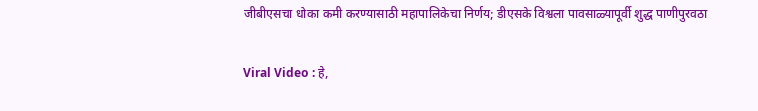जीबीएसचा धोका कमी करण्यासाठी महापालिकेचा निर्णय; डीएसके विश्वला पावसाळ्यापूर्वी शुद्ध पाणीपुरवठा

Viral Video : हे,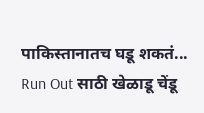पाकिस्तानातच घडू शकतं... Run Out साठी खेळाडू चेंडू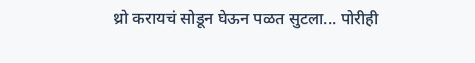थ्रो करायचं सोडून घेऊन पळत सुटला... पोरीही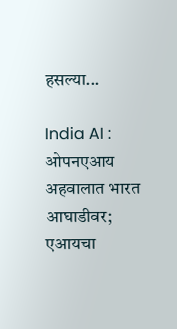हसल्या...

India AI : ओपनएआय अहवालात भारत आघाडीवर; एआयचा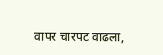वापर चारपट वाढला,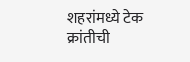शहरांमध्ये टेक क्रांतीची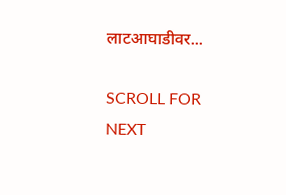लाटआघाडीवर...

SCROLL FOR NEXT